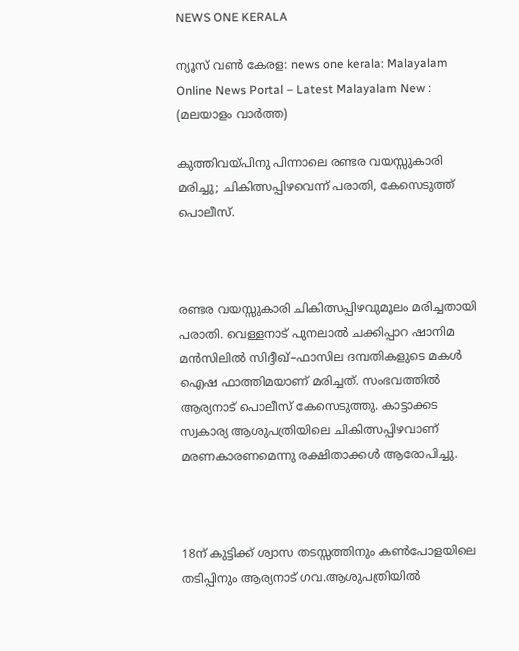NEWS ONE KERALA

ന്യൂസ് വൺ കേരള: news one kerala: Malayalam Online News Portal – Latest Malayalam New : (മലയാളം വാർത്ത)

കുത്തിവയ്പിനു പിന്നാലെ രണ്ടര വയസ്സുകാരി മരിച്ചു; ചികിത്സപ്പിഴവെന്ന് പരാതി, കേസെടുത്ത് പൊലീസ്.



രണ്ടര വയസ്സുകാരി ചികിത്സപ്പിഴവുമൂലം മരിച്ചതായി പരാതി. വെള്ളനാട് പുനലാൽ ചക്കിപ്പാറ ഷാനിമ മൻസിലിൽ സിദ്ദീഖ്–ഫാസില ദമ്പതികളുടെ മകൾ ഐഷ ഫാത്തിമയാണ് മരിച്ചത്. സംഭവത്തിൽ ആര്യനാട് പൊലീസ് കേസെടുത്തു. കാട്ടാക്കട സ്വകാര്യ ആശുപത്രിയിലെ ചികിത്സപ്പിഴവാണ് മരണകാരണമെന്നു രക്ഷിതാക്കൾ ആരോപിച്ചു.



18ന് കുട്ടിക്ക് ശ്വാസ തടസ്സത്തിനും കൺപോളയിലെ തടിപ്പിനും ആര്യനാട് ഗവ.ആശുപത്രിയിൽ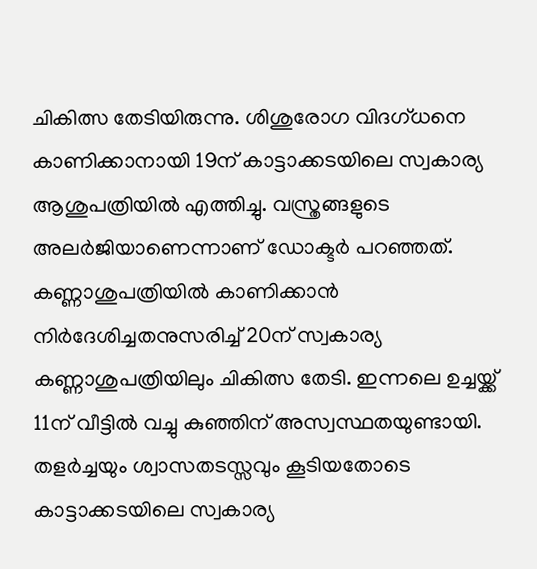ചികിത്സ തേടിയിരുന്നു. ശിശുരോഗ വിദഗ്ധനെ കാണിക്കാനായി 19ന് കാട്ടാക്കടയിലെ സ്വകാര്യ ആശുപത്രിയിൽ എത്തിച്ചു. വസ്ത്രങ്ങളുടെ അലർജിയാണെന്നാണ് ഡോക്ടർ പറഞ്ഞത്. കണ്ണാശുപത്രിയിൽ കാണിക്കാൻ നിർദേശിച്ചതനുസരിച്ച് 20ന് സ്വകാര്യ കണ്ണാശുപത്രിയിലും ചികിത്സ തേടി. ഇന്നലെ ഉച്ചയ്ക്ക് 11ന് വീട്ടിൽ വച്ചു കുഞ്ഞിന് അസ്വസ്ഥതയുണ്ടായി. തളർച്ചയും ശ്വാസതടസ്സവും കൂടിയതോടെ കാട്ടാക്കടയിലെ സ്വകാര്യ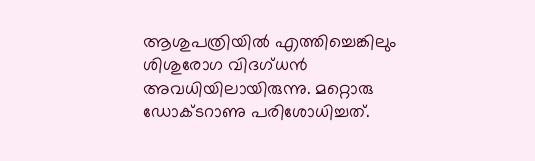ആശുപത്രിയിൽ എത്തിച്ചെങ്കിലും ശിശുരോഗ വിദഗ്ധൻ അവധിയിലായിരുന്നു. മറ്റൊരു ഡോക്ടറാണു പരിശോധിച്ചത്.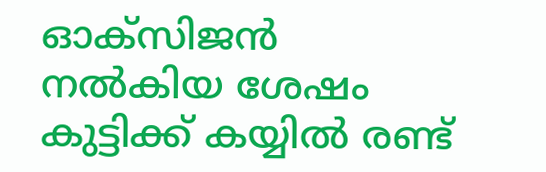ഓക്സിജൻ നൽകിയ ശേഷം കുട്ടിക്ക് കയ്യിൽ രണ്ട്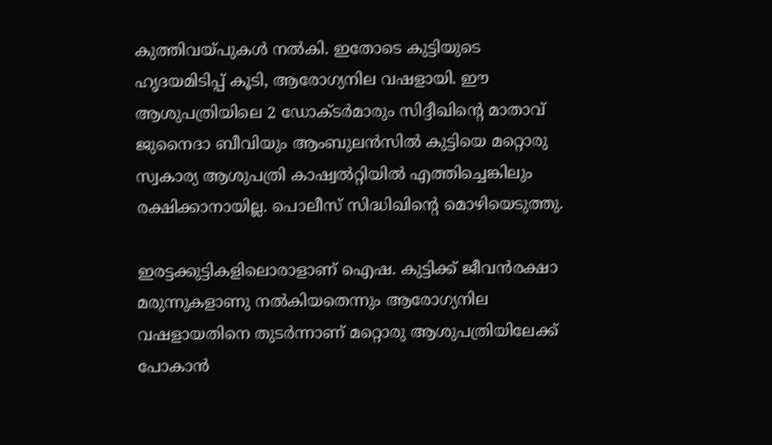കുത്തിവയ്പുകൾ നൽകി. ഇതോടെ കുട്ടിയുടെ ഹൃദയമിടിപ്പ് കൂടി, ആരോഗ്യനില വഷളായി. ഈ ആശുപത്രിയിലെ 2 ഡോക്ടർമാരും സിദ്ദീഖിന്റെ മാതാവ് ജുനൈദാ ബീവിയും ആംബുലൻസിൽ കുട്ടിയെ മറ്റൊരു സ്വകാര്യ ആശുപത്രി കാഷ്വൽറ്റിയിൽ എത്തിച്ചെങ്കിലും രക്ഷിക്കാനായില്ല. പൊലീസ് സിദ്ധിഖിന്റെ മൊഴിയെടുത്തു.

ഇരട്ടക്കുട്ടികളിലൊരാളാണ് ഐഷ. കുട്ടിക്ക് ജീവൻരക്ഷാ മരുന്നുകളാണു നൽകിയതെന്നും ആരോഗ്യനില വഷളായതിനെ തുടർന്നാണ് മറ്റൊരു ആശുപത്രിയിലേക്ക് പോകാൻ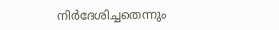നിർദേശിച്ചതെന്നും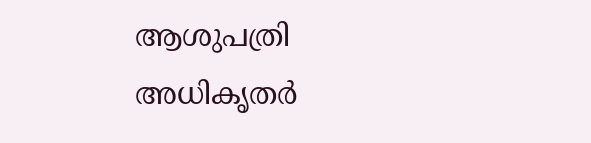ആശുപത്രി അധികൃതർ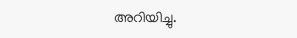അറിയിച്ചു.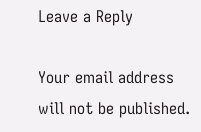Leave a Reply

Your email address will not be published.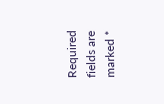Required fields are marked *